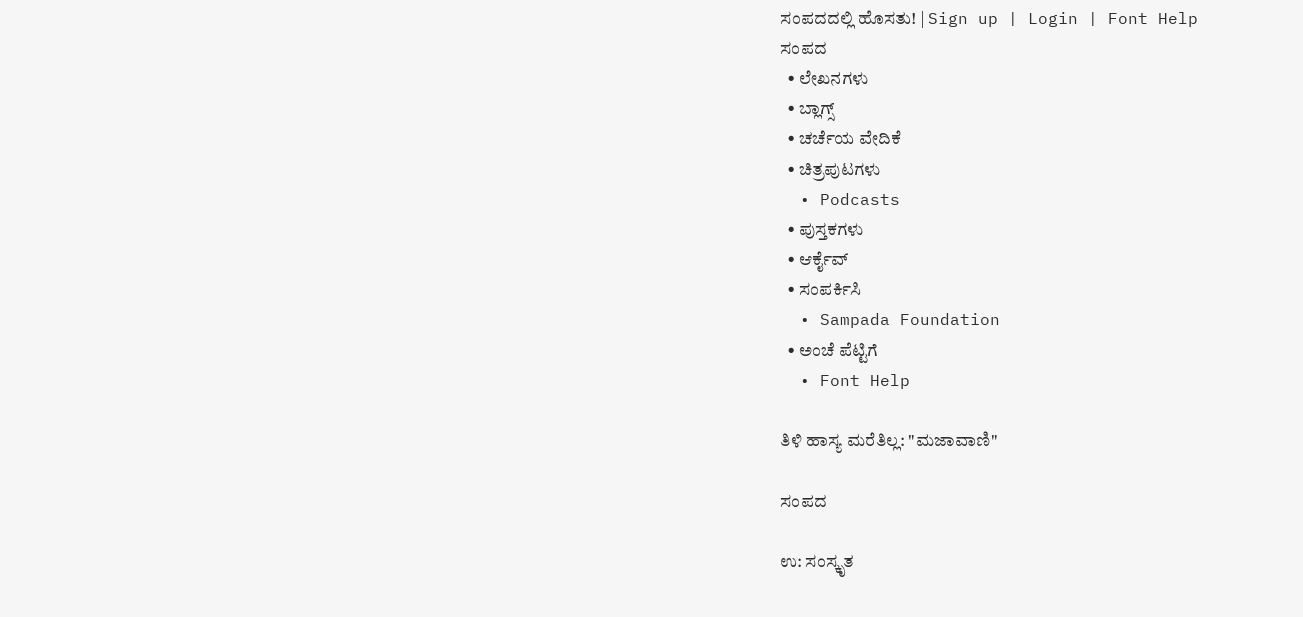ಸಂಪದದಲ್ಲಿ ಹೊಸತು! | Sign up | Login | Font Help
ಸಂಪದ
  • ಲೇಖನಗಳು
  • ಬ್ಲಾಗ್ಸ್
  • ಚರ್ಚೆಯ ವೇದಿಕೆ
  • ಚಿತ್ರಪುಟಗಳು
  • Podcasts
  • ಪುಸ್ತಕಗಳು
  • ಆರ್ಕೈವ್
  • ಸಂಪರ್ಕಿಸಿ
  • Sampada Foundation
  • ಅಂಚೆ ಪೆಟ್ಟಿಗೆ
  • Font Help

ತಿಳಿ ಹಾಸ್ಯ ಮರೆತಿಲ್ಲ: "ಮಜಾವಾಣಿ"

ಸಂಪದ

ಉ: ಸಂಸ್ಕೃತ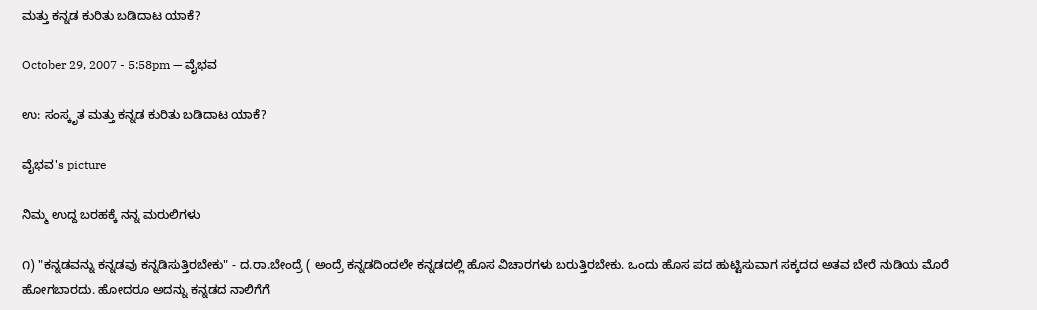ಮತ್ತು ಕನ್ನಡ ಕುರಿತು ಬಡಿದಾಟ ಯಾಕೆ?

October 29, 2007 - 5:58pm — ವೈಭವ

ಉ: ಸಂಸ್ಕೃತ ಮತ್ತು ಕನ್ನಡ ಕುರಿತು ಬಡಿದಾಟ ಯಾಕೆ?

ವೈಭವ's picture

ನಿಮ್ಮ ಉದ್ದ ಬರಹಕ್ಕೆ ನನ್ನ ಮರುಲಿಗಳು

೧) "ಕನ್ನಡವನ್ನು ಕನ್ನಡವು ಕನ್ನಡಿಸುತ್ತಿರಬೇಕು" - ದ.ರಾ.ಬೇಂದ್ರೆ ( ಅಂದ್ರೆ ಕನ್ನಡದಿಂದಲೇ ಕನ್ನಡದಲ್ಲಿ ಹೊಸ ವಿಚಾರಗಳು ಬರುತ್ತಿರಬೇಕು. ಒಂದು ಹೊಸ ಪದ ಹುಟ್ಟಿಸುವಾಗ ಸಕ್ಕದದ ಅತವ ಬೇರೆ ನುಡಿಯ ಮೊರೆ ಹೋಗಬಾರದು. ಹೋದರೂ ಅದನ್ನು ಕನ್ನಡದ ನಾಲಿಗೆಗೆ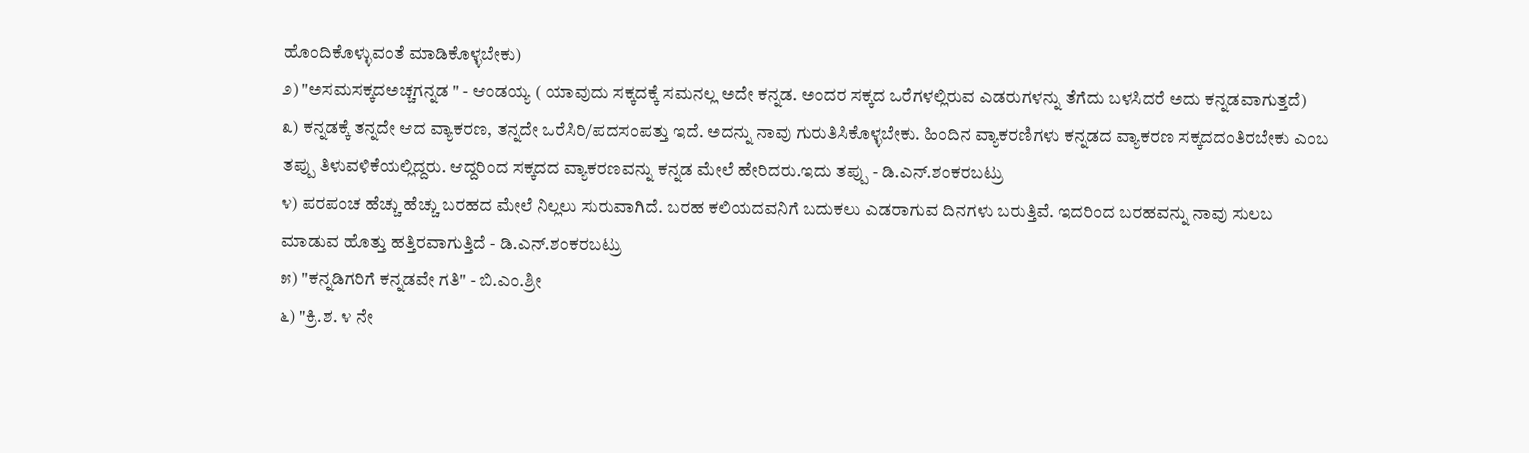ಹೊಂದಿಕೊಳ್ಳುವಂತೆ ಮಾಡಿಕೊಳ್ಳಬೇಕು)
೨) "ಅಸಮಸಕ್ಕದಅಚ್ಚಗನ್ನಡ " - ಆಂಡಯ್ಯ ( ಯಾವುದು ಸಕ್ಕದಕ್ಕೆ ಸಮನಲ್ಲ ಅದೇ ಕನ್ನಡ. ಅಂದರ ಸಕ್ಕದ ಒರೆಗಳಲ್ಲಿರುವ ಎಡರುಗಳನ್ನು ತೆಗೆದು ಬಳಸಿದರೆ ಅದು ಕನ್ನಡವಾಗುತ್ತದೆ)
೩) ಕನ್ನಡಕ್ಕೆ ತನ್ನದೇ ಆದ ವ್ಯಾಕರಣ, ತನ್ನದೇ ಒರೆಸಿರಿ/ಪದಸಂಪತ್ತು ಇದೆ. ಅದನ್ನು ನಾವು ಗುರುತಿಸಿಕೊಳ್ಳಬೇಕು. ಹಿಂದಿನ ವ್ಯಾಕರಣಿಗಳು ಕನ್ನಡದ ವ್ಯಾಕರಣ ಸಕ್ಕದದಂತಿರಬೇಕು ಎಂಬ ತಪ್ಪು ತಿಳುವಳಿಕೆಯಲ್ಲಿದ್ದರು. ಆದ್ದರಿಂದ ಸಕ್ಕದದ ವ್ಯಾಕರಣವನ್ನು ಕನ್ನಡ ಮೇಲೆ ಹೇರಿದರು.ಇದು ತಪ್ಪು - ಡಿ.ಎನ್.ಶಂಕರಬಟ್ರು
೪) ಪರಪಂಚ ಹೆಚ್ಚು ಹೆಚ್ಚು ಬರಹದ ಮೇಲೆ ನಿಲ್ಲಲು ಸುರುವಾಗಿದೆ. ಬರಹ ಕಲಿಯದವನಿಗೆ ಬದುಕಲು ಎಡರಾಗುವ ದಿನಗಳು ಬರುತ್ತಿವೆ. ಇದರಿಂದ ಬರಹವನ್ನು ನಾವು ಸುಲಬ ಮಾಡುವ ಹೊತ್ತು ಹತ್ತಿರವಾಗುತ್ತಿದೆ - ಡಿ.ಎನ್.ಶಂಕರಬಟ್ರು
೫) "ಕನ್ನಡಿಗರಿಗೆ ಕನ್ನಡವೇ ಗತಿ" - ಬಿ.ಎಂ.ಶ್ರೀ
೬) "ಕ್ರಿ.ಶ. ೪ ನೇ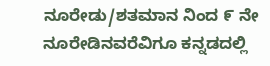ನೂರೇಡು/ಶತಮಾನ ನಿಂದ ೯ ನೇ ನೂರೇಡಿನವರೆವಿಗೂ ಕನ್ನಡದಲ್ಲಿ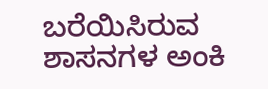ಬರೆಯಿಸಿರುವ ಶಾಸನಗಳ ಅಂಕಿ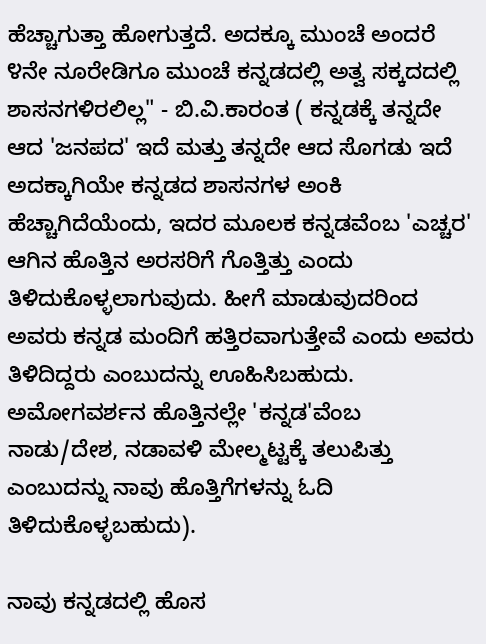ಹೆಚ್ಚಾಗುತ್ತಾ ಹೋಗುತ್ತದೆ. ಅದಕ್ಕೂ ಮುಂಚೆ ಅಂದರೆ ೪ನೇ ನೂರೇಡಿಗೂ ಮುಂಚೆ ಕನ್ನಡದಲ್ಲಿ ಅತ್ವ ಸಕ್ಕದದಲ್ಲಿ ಶಾಸನಗಳಿರಲಿಲ್ಲ" - ಬಿ.ವಿ.ಕಾರಂತ ( ಕನ್ನಡಕ್ಕೆ ತನ್ನದೇ ಆದ 'ಜನಪದ' ಇದೆ ಮತ್ತು ತನ್ನದೇ ಆದ ಸೊಗಡು ಇದೆ ಅದಕ್ಕಾಗಿಯೇ ಕನ್ನಡದ ಶಾಸನಗಳ ಅಂಕಿ ಹೆಚ್ಚಾಗಿದೆಯೆಂದು, ಇದರ ಮೂಲಕ ಕನ್ನಡವೆಂಬ 'ಎಚ್ಚರ' ಆಗಿನ ಹೊತ್ತಿನ ಅರಸರಿಗೆ ಗೊತ್ತಿತ್ತು ಎಂದು ತಿಳಿದುಕೊಳ್ಳಲಾಗುವುದು. ಹೀಗೆ ಮಾಡುವುದರಿಂದ ಅವರು ಕನ್ನಡ ಮಂದಿಗೆ ಹತ್ತಿರವಾಗುತ್ತೇವೆ ಎಂದು ಅವರು ತಿಳಿದಿದ್ದರು ಎಂಬುದನ್ನು ಊಹಿಸಿಬಹುದು. ಅಮೋಗವರ್ಶನ ಹೊತ್ತಿನಲ್ಲೇ 'ಕನ್ನಡ'ವೆಂಬ ನಾಡು/ದೇಶ, ನಡಾವಳಿ ಮೇಲ್ಮಟ್ಟಕ್ಕೆ ತಲುಪಿತ್ತು ಎಂಬುದನ್ನು ನಾವು ಹೊತ್ತಿಗೆಗಳನ್ನು ಓದಿ ತಿಳಿದುಕೊಳ್ಳಬಹುದು).

ನಾವು ಕನ್ನಡದಲ್ಲಿ ಹೊಸ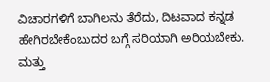ವಿಚಾರಗಳಿಗೆ ಬಾಗಿಲನು ತೆರೆದು, ದಿಟವಾದ ಕನ್ನಡ ಹೇಗಿರಬೇಕೆಂಬುದರ ಬಗ್ಗೆ ಸರಿಯಾಗಿ ಅರಿಯಬೇಕು. ಮತ್ತು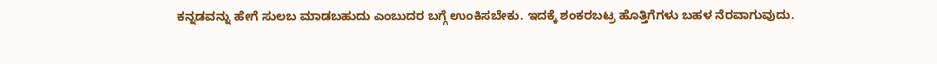ಕನ್ನಡವನ್ನು ಹೇಗೆ ಸುಲಬ ಮಾಡಬಹುದು ಎಂಬುದರ ಬಗ್ಗೆ ಉಂಕಿಸಬೇಕು. ಇದಕ್ಕೆ ಶಂಕರಬಟ್ರ ಹೊತ್ತಿಗೆಗಳು ಬಹಳ ನೆರವಾಗುವುದು.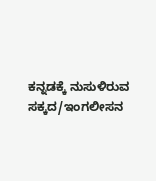ಕನ್ನಡಕ್ಕೆ ನುಸುಳಿರುವ ಸಕ್ಕದ/ಇಂಗಲೀಸನ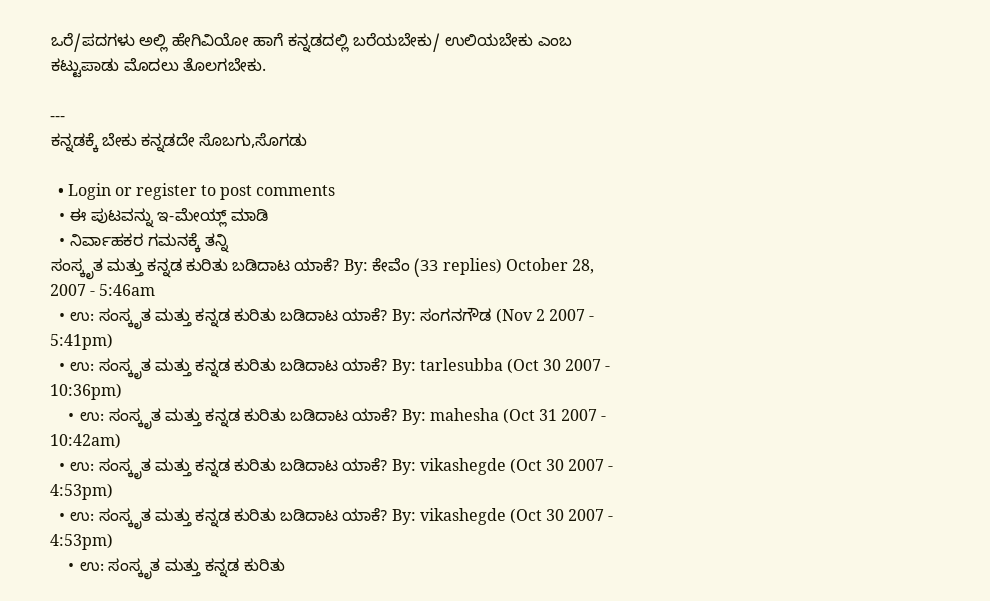ಒರೆ/ಪದಗಳು ಅಲ್ಲಿ ಹೇಗಿವಿಯೋ ಹಾಗೆ ಕನ್ನಡದಲ್ಲಿ ಬರೆಯಬೇಕು/ ಉಲಿಯಬೇಕು ಎಂಬ ಕಟ್ಟುಪಾಡು ಮೊದಲು ತೊಲಗಬೇಕು.

---
ಕನ್ನಡಕ್ಕೆ ಬೇಕು ಕನ್ನಡದೇ ಸೊಬಗು,ಸೊಗಡು

  • Login or register to post comments
  • ಈ ಪುಟವನ್ನು ಇ-ಮೇಯ್ಲ್ ಮಾಡಿ
  • ನಿರ್ವಾಹಕರ ಗಮನಕ್ಕೆ ತನ್ನಿ
ಸಂಸ್ಕೃತ ಮತ್ತು ಕನ್ನಡ ಕುರಿತು ಬಡಿದಾಟ ಯಾಕೆ? By: ಕೇವೆಂ (33 replies) October 28, 2007 - 5:46am
  • ಉ: ಸಂಸ್ಕೃತ ಮತ್ತು ಕನ್ನಡ ಕುರಿತು ಬಡಿದಾಟ ಯಾಕೆ? By: ಸಂಗನಗೌಡ (Nov 2 2007 - 5:41pm)
  • ಉ: ಸಂಸ್ಕೃತ ಮತ್ತು ಕನ್ನಡ ಕುರಿತು ಬಡಿದಾಟ ಯಾಕೆ? By: tarlesubba (Oct 30 2007 - 10:36pm)
    • ಉ: ಸಂಸ್ಕೃತ ಮತ್ತು ಕನ್ನಡ ಕುರಿತು ಬಡಿದಾಟ ಯಾಕೆ? By: mahesha (Oct 31 2007 - 10:42am)
  • ಉ: ಸಂಸ್ಕೃತ ಮತ್ತು ಕನ್ನಡ ಕುರಿತು ಬಡಿದಾಟ ಯಾಕೆ? By: vikashegde (Oct 30 2007 - 4:53pm)
  • ಉ: ಸಂಸ್ಕೃತ ಮತ್ತು ಕನ್ನಡ ಕುರಿತು ಬಡಿದಾಟ ಯಾಕೆ? By: vikashegde (Oct 30 2007 - 4:53pm)
    • ಉ: ಸಂಸ್ಕೃತ ಮತ್ತು ಕನ್ನಡ ಕುರಿತು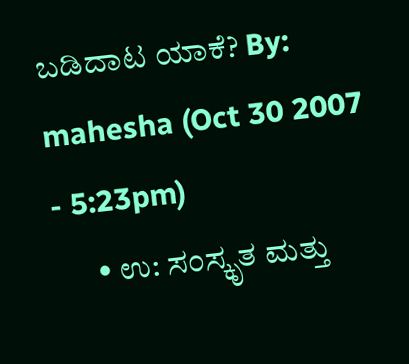ಬಡಿದಾಟ ಯಾಕೆ? By: mahesha (Oct 30 2007 - 5:23pm)
      • ಉ: ಸಂಸ್ಕೃತ ಮತ್ತು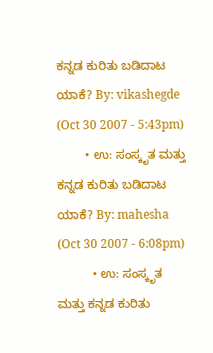ಕನ್ನಡ ಕುರಿತು ಬಡಿದಾಟ ಯಾಕೆ? By: vikashegde (Oct 30 2007 - 5:43pm)
        • ಉ: ಸಂಸ್ಕೃತ ಮತ್ತು ಕನ್ನಡ ಕುರಿತು ಬಡಿದಾಟ ಯಾಕೆ? By: mahesha (Oct 30 2007 - 6:08pm)
          • ಉ: ಸಂಸ್ಕೃತ ಮತ್ತು ಕನ್ನಡ ಕುರಿತು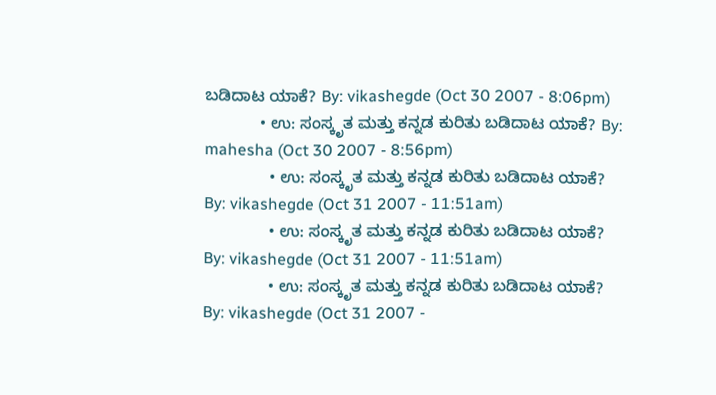ಬಡಿದಾಟ ಯಾಕೆ? By: vikashegde (Oct 30 2007 - 8:06pm)
            • ಉ: ಸಂಸ್ಕೃತ ಮತ್ತು ಕನ್ನಡ ಕುರಿತು ಬಡಿದಾಟ ಯಾಕೆ? By: mahesha (Oct 30 2007 - 8:56pm)
              • ಉ: ಸಂಸ್ಕೃತ ಮತ್ತು ಕನ್ನಡ ಕುರಿತು ಬಡಿದಾಟ ಯಾಕೆ? By: vikashegde (Oct 31 2007 - 11:51am)
              • ಉ: ಸಂಸ್ಕೃತ ಮತ್ತು ಕನ್ನಡ ಕುರಿತು ಬಡಿದಾಟ ಯಾಕೆ? By: vikashegde (Oct 31 2007 - 11:51am)
              • ಉ: ಸಂಸ್ಕೃತ ಮತ್ತು ಕನ್ನಡ ಕುರಿತು ಬಡಿದಾಟ ಯಾಕೆ? By: vikashegde (Oct 31 2007 -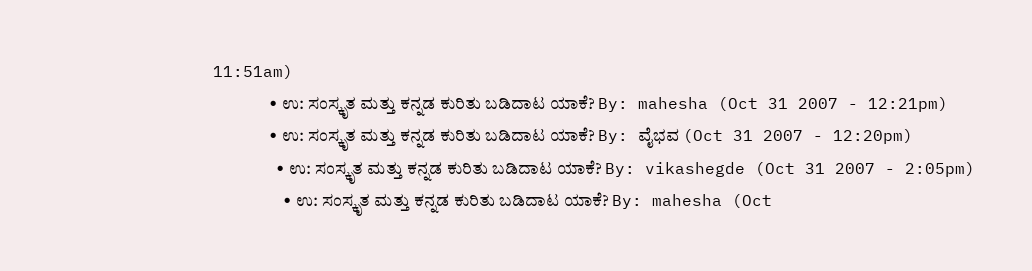11:51am)
                • ಉ: ಸಂಸ್ಕೃತ ಮತ್ತು ಕನ್ನಡ ಕುರಿತು ಬಡಿದಾಟ ಯಾಕೆ? By: mahesha (Oct 31 2007 - 12:21pm)
                • ಉ: ಸಂಸ್ಕೃತ ಮತ್ತು ಕನ್ನಡ ಕುರಿತು ಬಡಿದಾಟ ಯಾಕೆ? By: ವೈಭವ (Oct 31 2007 - 12:20pm)
                  • ಉ: ಸಂಸ್ಕೃತ ಮತ್ತು ಕನ್ನಡ ಕುರಿತು ಬಡಿದಾಟ ಯಾಕೆ? By: vikashegde (Oct 31 2007 - 2:05pm)
                    • ಉ: ಸಂಸ್ಕೃತ ಮತ್ತು ಕನ್ನಡ ಕುರಿತು ಬಡಿದಾಟ ಯಾಕೆ? By: mahesha (Oct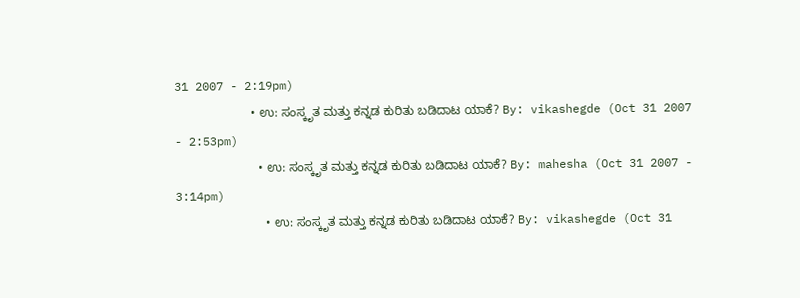31 2007 - 2:19pm)
                      • ಉ: ಸಂಸ್ಕೃತ ಮತ್ತು ಕನ್ನಡ ಕುರಿತು ಬಡಿದಾಟ ಯಾಕೆ? By: vikashegde (Oct 31 2007 - 2:53pm)
                        • ಉ: ಸಂಸ್ಕೃತ ಮತ್ತು ಕನ್ನಡ ಕುರಿತು ಬಡಿದಾಟ ಯಾಕೆ? By: mahesha (Oct 31 2007 - 3:14pm)
                          • ಉ: ಸಂಸ್ಕೃತ ಮತ್ತು ಕನ್ನಡ ಕುರಿತು ಬಡಿದಾಟ ಯಾಕೆ? By: vikashegde (Oct 31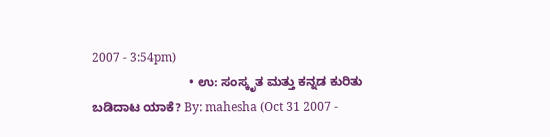2007 - 3:54pm)
                            • ಉ: ಸಂಸ್ಕೃತ ಮತ್ತು ಕನ್ನಡ ಕುರಿತು ಬಡಿದಾಟ ಯಾಕೆ? By: mahesha (Oct 31 2007 -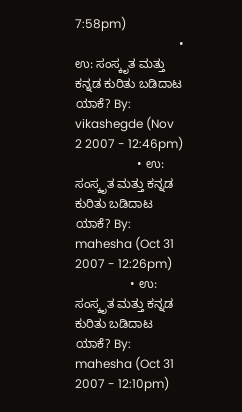7:58pm)
                              • ಉ: ಸಂಸ್ಕೃತ ಮತ್ತು ಕನ್ನಡ ಕುರಿತು ಬಡಿದಾಟ ಯಾಕೆ? By: vikashegde (Nov 2 2007 - 12:46pm)
                  • ಉ: ಸಂಸ್ಕೃತ ಮತ್ತು ಕನ್ನಡ ಕುರಿತು ಬಡಿದಾಟ ಯಾಕೆ? By: mahesha (Oct 31 2007 - 12:26pm)
                • ಉ: ಸಂಸ್ಕೃತ ಮತ್ತು ಕನ್ನಡ ಕುರಿತು ಬಡಿದಾಟ ಯಾಕೆ? By: mahesha (Oct 31 2007 - 12:10pm)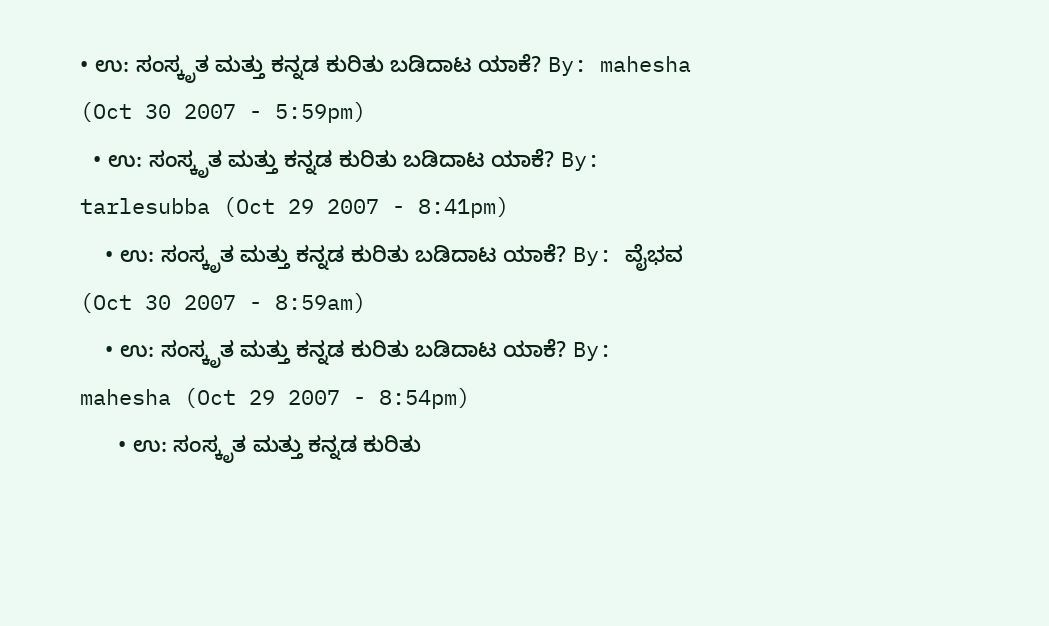• ಉ: ಸಂಸ್ಕೃತ ಮತ್ತು ಕನ್ನಡ ಕುರಿತು ಬಡಿದಾಟ ಯಾಕೆ? By: mahesha (Oct 30 2007 - 5:59pm)
  • ಉ: ಸಂಸ್ಕೃತ ಮತ್ತು ಕನ್ನಡ ಕುರಿತು ಬಡಿದಾಟ ಯಾಕೆ? By: tarlesubba (Oct 29 2007 - 8:41pm)
    • ಉ: ಸಂಸ್ಕೃತ ಮತ್ತು ಕನ್ನಡ ಕುರಿತು ಬಡಿದಾಟ ಯಾಕೆ? By: ವೈಭವ (Oct 30 2007 - 8:59am)
    • ಉ: ಸಂಸ್ಕೃತ ಮತ್ತು ಕನ್ನಡ ಕುರಿತು ಬಡಿದಾಟ ಯಾಕೆ? By: mahesha (Oct 29 2007 - 8:54pm)
      • ಉ: ಸಂಸ್ಕೃತ ಮತ್ತು ಕನ್ನಡ ಕುರಿತು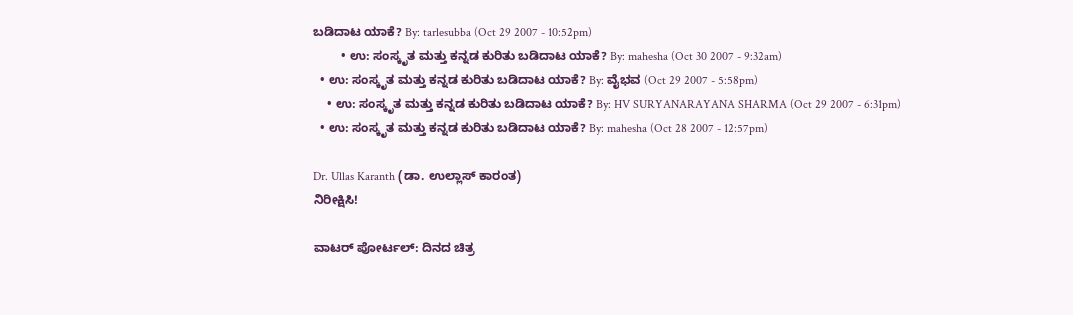ಬಡಿದಾಟ ಯಾಕೆ? By: tarlesubba (Oct 29 2007 - 10:52pm)
        • ಉ: ಸಂಸ್ಕೃತ ಮತ್ತು ಕನ್ನಡ ಕುರಿತು ಬಡಿದಾಟ ಯಾಕೆ? By: mahesha (Oct 30 2007 - 9:32am)
  • ಉ: ಸಂಸ್ಕೃತ ಮತ್ತು ಕನ್ನಡ ಕುರಿತು ಬಡಿದಾಟ ಯಾಕೆ? By: ವೈಭವ (Oct 29 2007 - 5:58pm)
    • ಉ: ಸಂಸ್ಕೃತ ಮತ್ತು ಕನ್ನಡ ಕುರಿತು ಬಡಿದಾಟ ಯಾಕೆ? By: HV SURYANARAYANA SHARMA (Oct 29 2007 - 6:31pm)
  • ಉ: ಸಂಸ್ಕೃತ ಮತ್ತು ಕನ್ನಡ ಕುರಿತು ಬಡಿದಾಟ ಯಾಕೆ? By: mahesha (Oct 28 2007 - 12:57pm)

Dr. Ullas Karanth (ಡಾ. ಉಲ್ಲಾಸ್ ಕಾರಂತ)
ನಿರೀಕ್ಷಿಸಿ!

ವಾಟರ್ ಪೋರ್ಟಲ್: ದಿನದ ಚಿತ್ರ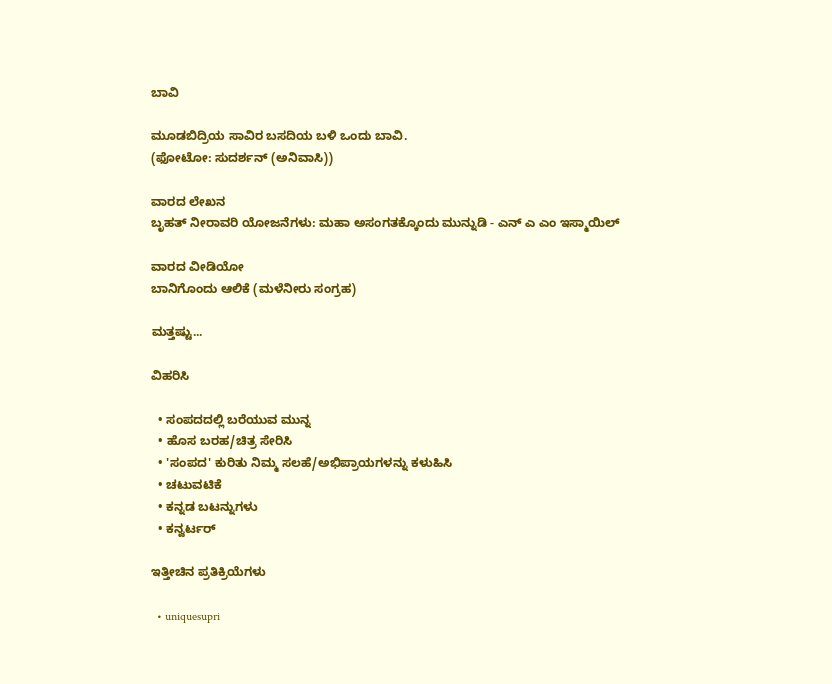ಬಾವಿ

ಮೂಡಬಿದ್ರಿಯ ಸಾವಿರ ಬಸದಿಯ ಬಳಿ ಒಂದು ಬಾವಿ.
(ಫೋಟೋ: ಸುದರ್ಶನ್ (ಅನಿವಾಸಿ))

ವಾರದ ಲೇಖನ
ಬೃಹತ್ ನೀರಾವರಿ ಯೋಜನೆಗಳು: ಮಹಾ ಅಸಂಗತಕ್ಕೊಂದು ಮುನ್ನುಡಿ - ಎನ್ ಎ ಎಂ ಇಸ್ಮಾಯಿಲ್

ವಾರದ ವೀಡಿಯೋ
ಬಾನಿಗೊಂದು ಆಲಿಕೆ (ಮಳೆನೀರು ಸಂಗ್ರಹ)

ಮತ್ತಷ್ಟು...

ವಿಹರಿಸಿ

  • ಸಂಪದದಲ್ಲಿ ಬರೆಯುವ ಮುನ್ನ
  • ಹೊಸ ಬರಹ/ಚಿತ್ರ ಸೇರಿಸಿ
  • 'ಸಂಪದ' ಕುರಿತು ನಿಮ್ಮ ಸಲಹೆ/ಅಭಿಪ್ರಾಯಗಳನ್ನು ಕಳುಹಿಸಿ
  • ಚಟುವಟಿಕೆ
  • ಕನ್ನಡ ಬಟನ್ನುಗಳು
  • ಕನ್ವರ್ಟರ್

ಇತ್ತೀಚಿನ ಪ್ರತಿಕ್ರಿಯೆಗಳು

  • uniquesupri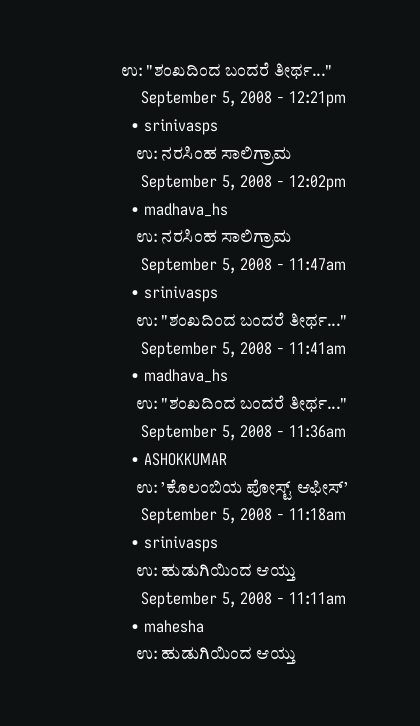ಉ: "ಶಂಖದಿಂದ ಬಂದರೆ ತೀರ್ಥ..."
    September 5, 2008 - 12:21pm
  • srinivasps
    ಉ: ನರಸಿಂಹ ಸಾಲಿಗ್ರಾಮ
    September 5, 2008 - 12:02pm
  • madhava_hs
    ಉ: ನರಸಿಂಹ ಸಾಲಿಗ್ರಾಮ
    September 5, 2008 - 11:47am
  • srinivasps
    ಉ: "ಶಂಖದಿಂದ ಬಂದರೆ ತೀರ್ಥ..."
    September 5, 2008 - 11:41am
  • madhava_hs
    ಉ: "ಶಂಖದಿಂದ ಬಂದರೆ ತೀರ್ಥ..."
    September 5, 2008 - 11:36am
  • ASHOKKUMAR
    ಉ: ’ಕೊಲಂಬಿಯ ಪೋಸ್ಟ್ ಆಫೀಸ್’
    September 5, 2008 - 11:18am
  • srinivasps
    ಉ: ಹುಡುಗಿಯಿಂದ ಆಯ್ತು
    September 5, 2008 - 11:11am
  • mahesha
    ಉ: ಹುಡುಗಿಯಿಂದ ಆಯ್ತು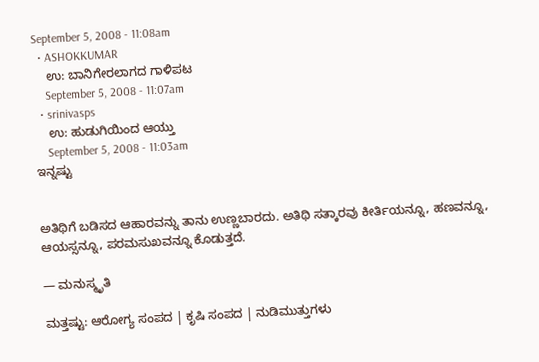September 5, 2008 - 11:08am
  • ASHOKKUMAR
    ಉ: ಬಾನಿಗೇರಲಾಗದ ಗಾಳಿಪಟ
    September 5, 2008 - 11:07am
  • srinivasps
    ಉ: ಹುಡುಗಿಯಿಂದ ಆಯ್ತು
    September 5, 2008 - 11:03am
ಇನ್ನಷ್ಟು


ಅತಿಥಿಗೆ ಬಡಿಸದ ಆಹಾರವನ್ನು ತಾನು ಉಣ್ಣಬಾರದು. ಅತಿಥಿ ಸತ್ಕಾರವು ಕೀರ್ತಿಯನ್ನೂ, ಹಣವನ್ನೂ, ಆಯಸ್ಸನ್ನೂ, ಪರಮಸುಖವನ್ನೂ ಕೊಡುತ್ತದೆ.

— ಮನುಸ್ಮೃತಿ

ಮತ್ತಷ್ಟು: ಆರೋಗ್ಯ ಸಂಪದ | ಕೃಷಿ ಸಂಪದ | ನುಡಿಮುತ್ತುಗಳು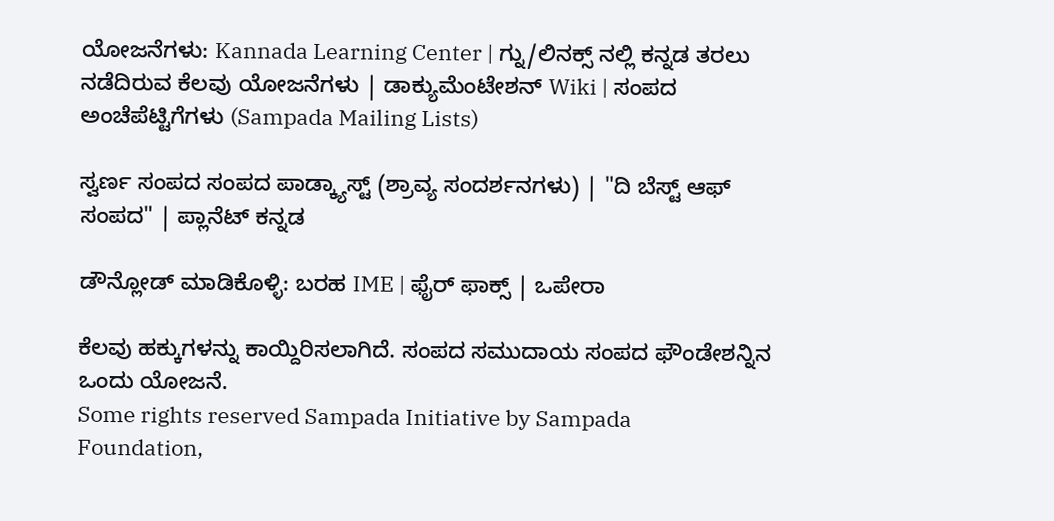ಯೋಜನೆಗಳು: Kannada Learning Center | ಗ್ನು/ಲಿನಕ್ಸ್ ನಲ್ಲಿ ಕನ್ನಡ ತರಲು ನಡೆದಿರುವ ಕೆಲವು ಯೋಜನೆಗಳು | ಡಾಕ್ಯುಮೆಂಟೇಶನ್ Wiki | ಸಂಪದ ಅಂಚೆಪೆಟ್ಟಿಗೆಗಳು (Sampada Mailing Lists)

ಸ್ವರ್ಣ ಸಂಪದ ಸಂಪದ ಪಾಡ್ಕ್ಯಾಸ್ಟ್ (ಶ್ರಾವ್ಯ ಸಂದರ್ಶನಗಳು) | "ದಿ ಬೆಸ್ಟ್ ಆಫ್ ಸಂಪದ" | ಪ್ಲಾನೆಟ್ ಕನ್ನಡ

ಡೌನ್ಲೋಡ್ ಮಾಡಿಕೊಳ್ಳಿ: ಬರಹ IME | ಫೈರ್ ಫಾಕ್ಸ್ | ಒಪೇರಾ

ಕೆಲವು ಹಕ್ಕುಗಳನ್ನು ಕಾಯ್ದಿರಿಸಲಾಗಿದೆ. ಸಂಪದ ಸಮುದಾಯ ಸಂಪದ ಫೌಂಡೇಶನ್ನಿನ ಒಂದು ಯೋಜನೆ.
Some rights reserved Sampada Initiative by Sampada Foundation,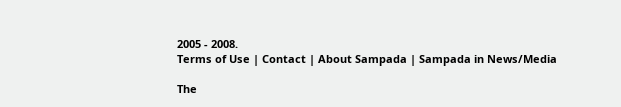2005 - 2008.
Terms of Use | Contact | About Sampada | Sampada in News/Media

The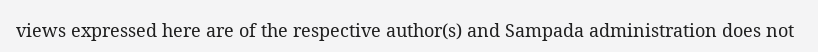views expressed here are of the respective author(s) and Sampada administration does not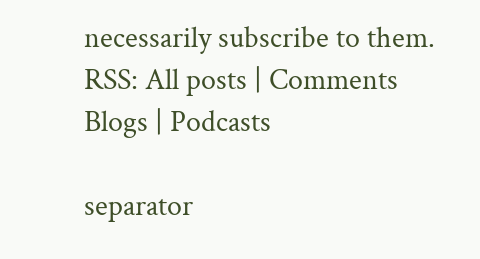necessarily subscribe to them.
RSS: All posts | Comments
Blogs | Podcasts

separator